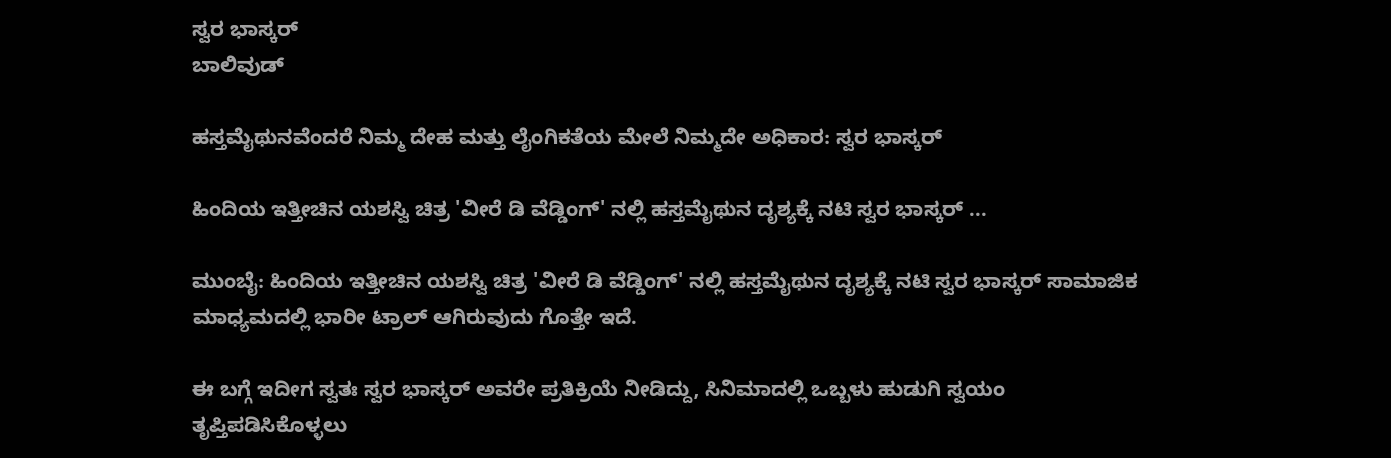ಸ್ವರ ಭಾಸ್ಕರ್
ಬಾಲಿವುಡ್

ಹಸ್ತಮೈಥುನವೆಂದರೆ ನಿಮ್ಮ ದೇಹ ಮತ್ತು ಲೈಂಗಿಕತೆಯ ಮೇಲೆ ನಿಮ್ಮದೇ ಅಧಿಕಾರ: ಸ್ವರ ಭಾಸ್ಕರ್

ಹಿಂದಿಯ ಇತ್ತೀಚಿನ ಯಶಸ್ವಿ ಚಿತ್ರ 'ವೀರೆ ಡಿ ವೆಡ್ಡಿಂಗ್' ನಲ್ಲಿ ಹಸ್ತಮೈಥುನ ದೃಶ್ಯಕ್ಕೆ ನಟಿ ಸ್ವರ ಭಾಸ್ಕರ್ ...

ಮುಂಬೈ: ಹಿಂದಿಯ ಇತ್ತೀಚಿನ ಯಶಸ್ವಿ ಚಿತ್ರ 'ವೀರೆ ಡಿ ವೆಡ್ಡಿಂಗ್' ನಲ್ಲಿ ಹಸ್ತಮೈಥುನ ದೃಶ್ಯಕ್ಕೆ ನಟಿ ಸ್ವರ ಭಾಸ್ಕರ್ ಸಾಮಾಜಿಕ ಮಾಧ್ಯಮದಲ್ಲಿ ಭಾರೀ ಟ್ರಾಲ್ ಆಗಿರುವುದು ಗೊತ್ತೇ ಇದೆ.

ಈ ಬಗ್ಗೆ ಇದೀಗ ಸ್ವತಃ ಸ್ವರ ಭಾಸ್ಕರ್ ಅವರೇ ಪ್ರತಿಕ್ರಿಯೆ ನೀಡಿದ್ದು, ಸಿನಿಮಾದಲ್ಲಿ ಒಬ್ಬಳು ಹುಡುಗಿ ಸ್ವಯಂ ತೃಪ್ತಿಪಡಿಸಿಕೊಳ್ಳಲು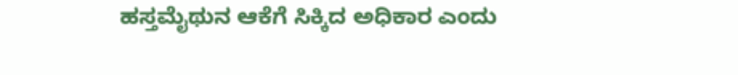ಹಸ್ತಮೈಥುನ ಆಕೆಗೆ ಸಿಕ್ಕಿದ ಅಧಿಕಾರ ಎಂದು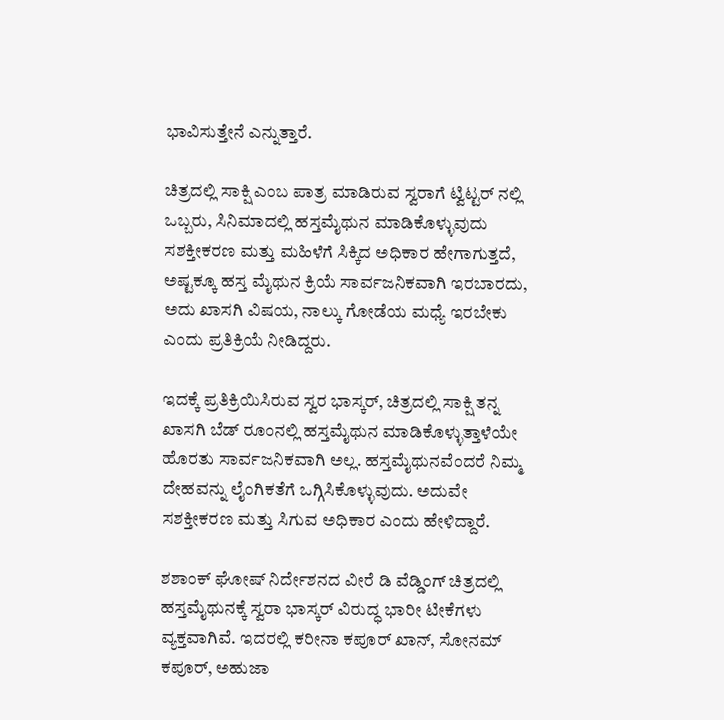ಭಾವಿಸುತ್ತೇನೆ ಎನ್ನುತ್ತಾರೆ.

ಚಿತ್ರದಲ್ಲಿ ಸಾಕ್ಷಿ ಎಂಬ ಪಾತ್ರ ಮಾಡಿರುವ ಸ್ವರಾಗೆ ಟ್ವಿಟ್ಟರ್ ನಲ್ಲಿ ಒಬ್ಬರು, ಸಿನಿಮಾದಲ್ಲಿ ಹಸ್ತಮೈಥುನ ಮಾಡಿಕೊಳ್ಳುವುದು ಸಶಕ್ತೀಕರಣ ಮತ್ತು ಮಹಿಳೆಗೆ ಸಿಕ್ಕಿದ ಅಧಿಕಾರ ಹೇಗಾಗುತ್ತದೆ, ಅಷ್ಟಕ್ಕೂ ಹಸ್ತ ಮೈಥುನ ಕ್ರಿಯೆ ಸಾರ್ವಜನಿಕವಾಗಿ ಇರಬಾರದು, ಅದು ಖಾಸಗಿ ವಿಷಯ, ನಾಲ್ಕು ಗೋಡೆಯ ಮಧ್ಯೆ ಇರಬೇಕು ಎಂದು ಪ್ರತಿಕ್ರಿಯೆ ನೀಡಿದ್ದರು.

ಇದಕ್ಕೆ ಪ್ರತಿಕ್ರಿಯಿಸಿರುವ ಸ್ವರ ಭಾಸ್ಕರ್, ಚಿತ್ರದಲ್ಲಿ ಸಾಕ್ಷಿ ತನ್ನ ಖಾಸಗಿ ಬೆಡ್ ರೂಂನಲ್ಲಿ ಹಸ್ತಮೈಥುನ ಮಾಡಿಕೊಳ್ಳುತ್ತಾಳೆಯೇ ಹೊರತು ಸಾರ್ವಜನಿಕವಾಗಿ ಅಲ್ಲ. ಹಸ್ತಮೈಥುನವೆಂದರೆ ನಿಮ್ಮ ದೇಹವನ್ನು ಲೈಂಗಿಕತೆಗೆ ಒಗ್ಗಿಸಿಕೊಳ್ಳುವುದು. ಅದುವೇ ಸಶಕ್ತೀಕರಣ ಮತ್ತು ಸಿಗುವ ಅಧಿಕಾರ ಎಂದು ಹೇಳಿದ್ದಾರೆ.

ಶಶಾಂಕ್ ಘೋಷ್ ನಿರ್ದೇಶನದ ವೀರೆ ಡಿ ವೆಡ್ಡಿಂಗ್ ಚಿತ್ರದಲ್ಲಿ ಹಸ್ತಮೈಥುನಕ್ಕೆ ಸ್ವರಾ ಭಾಸ್ಕರ್ ವಿರುದ್ಧ ಭಾರೀ ಟೀಕೆಗಳು ವ್ಯಕ್ತವಾಗಿವೆ. ಇದರಲ್ಲಿ ಕರೀನಾ ಕಪೂರ್ ಖಾನ್, ಸೋನಮ್ ಕಪೂರ್, ಅಹುಜಾ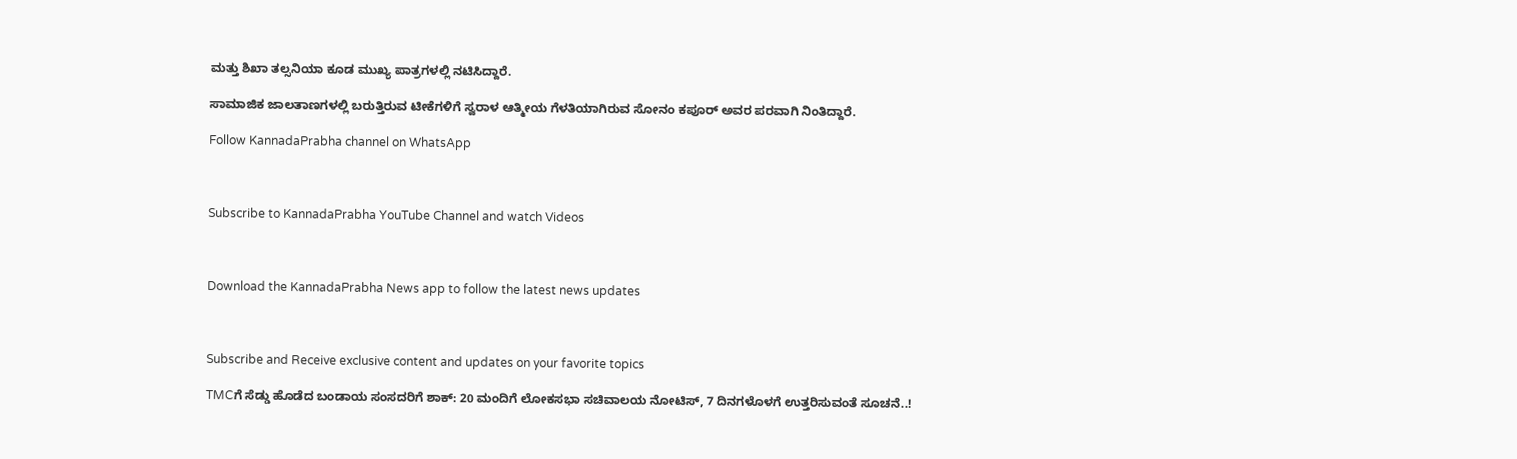ಮತ್ತು ಶಿಖಾ ತಲ್ಸನಿಯಾ ಕೂಡ ಮುಖ್ಯ ಪಾತ್ರಗಳಲ್ಲಿ ನಟಿಸಿದ್ದಾರೆ.

ಸಾಮಾಜಿಕ ಜಾಲತಾಣಗಳಲ್ಲಿ ಬರುತ್ತಿರುವ ಟೀಕೆಗಳಿಗೆ ಸ್ವರಾಳ ಆತ್ಮೀಯ ಗೆಳತಿಯಾಗಿರುವ ಸೋನಂ ಕಪೂರ್ ಅವರ ಪರವಾಗಿ ನಿಂತಿದ್ದಾರೆ.

Follow KannadaPrabha channel on WhatsApp



Subscribe to KannadaPrabha YouTube Channel and watch Videos



Download the KannadaPrabha News app to follow the latest news updates



Subscribe and Receive exclusive content and updates on your favorite topics

TMCಗೆ ಸೆಡ್ಡು ಹೊಡೆದ ಬಂಡಾಯ ಸಂಸದರಿಗೆ ಶಾಕ್‌: 20 ಮಂದಿಗೆ ಲೋಕಸಭಾ ಸಚಿವಾಲಯ ನೋಟಿಸ್‌, 7 ದಿನಗಳೊಳಗೆ ಉತ್ತರಿಸುವಂತೆ ಸೂಚನೆ..!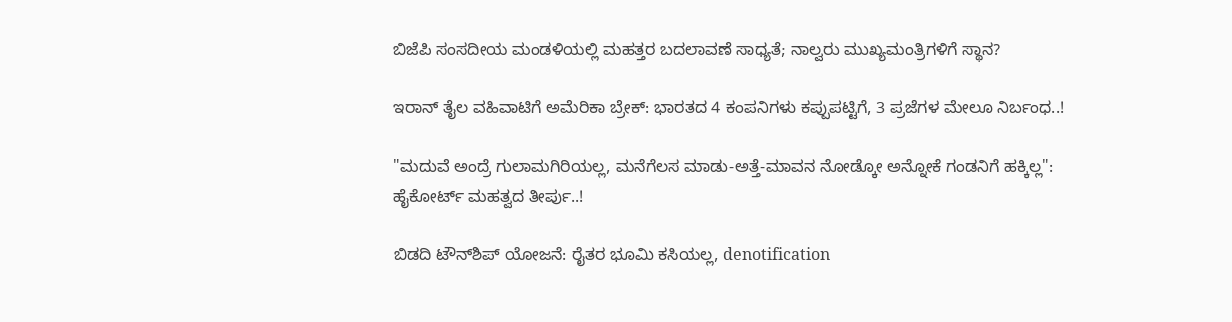ಬಿಜೆಪಿ ಸಂಸದೀಯ ಮಂಡಳಿಯಲ್ಲಿ ಮಹತ್ತರ ಬದಲಾವಣೆ ಸಾಧ್ಯತೆ; ನಾಲ್ವರು ಮುಖ್ಯಮಂತ್ರಿಗಳಿಗೆ ಸ್ಥಾನ?

ಇರಾನ್‌ ತೈಲ ವಹಿವಾಟಿಗೆ ಅಮೆರಿಕಾ ಬ್ರೇಕ್: ಭಾರತದ 4 ಕಂಪನಿಗಳು ಕಪ್ಪುಪಟ್ಟಿಗೆ, 3 ಪ್ರಜೆಗಳ ಮೇಲೂ ನಿರ್ಬಂಧ..!

"ಮದುವೆ ಅಂದ್ರೆ ಗುಲಾಮಗಿರಿಯಲ್ಲ, ಮನೆಗೆಲಸ ಮಾಡು-ಅತ್ತೆ-ಮಾವನ ನೋಡ್ಕೋ ಅನ್ನೋಕೆ ಗಂಡನಿಗೆ ಹಕ್ಕಿಲ್ಲ": ಹೈಕೋರ್ಟ್ ಮಹತ್ವದ ತೀರ್ಪು..!

ಬಿಡದಿ ಟೌನ್‌ಶಿಪ್‌ ಯೋಜನೆ: ರೈತರ ಭೂಮಿ ಕಸಿಯಲ್ಲ, denotification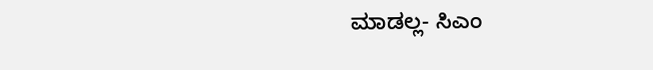ಮಾಡಲ್ಲ- ಸಿಎಂ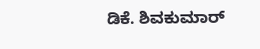ಡಿಕೆ. ಶಿವಕುಮಾರ್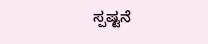ಸ್ಪಷ್ಟನೆ